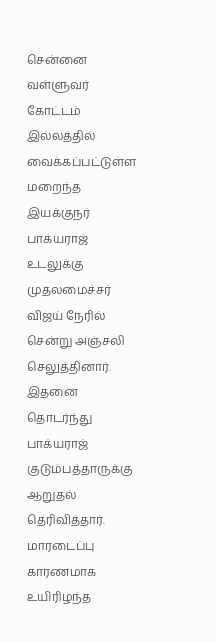சென்னை வள்ளுவர் கோட்டம் இல்லத்தில் வைக்கப்பட்டுள்ள மறைந்த இயக்குநர் பாக்யராஜ் உடலுக்கு முதலமைச்சர் விஜய் நேரில் சென்று அஞ்சலி செலுத்தினார். இதனை தொடர்ந்து பாக்யராஜ் குடும்பத்தாருக்கு ஆறுதல் தெரிவித்தார்.
மாரடைப்பு காரணமாக உயிரிழந்த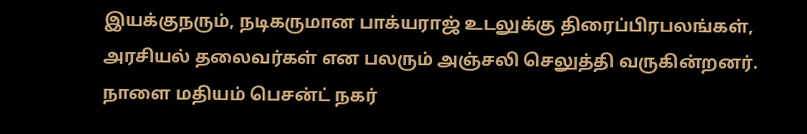இயக்குநரும், நடிகருமான பாக்யராஜ் உடலுக்கு திரைப்பிரபலங்கள், அரசியல் தலைவர்கள் என பலரும் அஞ்சலி செலுத்தி வருகின்றனர். நாளை மதியம் பெசன்ட் நகர்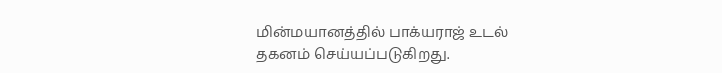மின்மயானத்தில் பாக்யராஜ் உடல் தகனம் செய்யப்படுகிறது.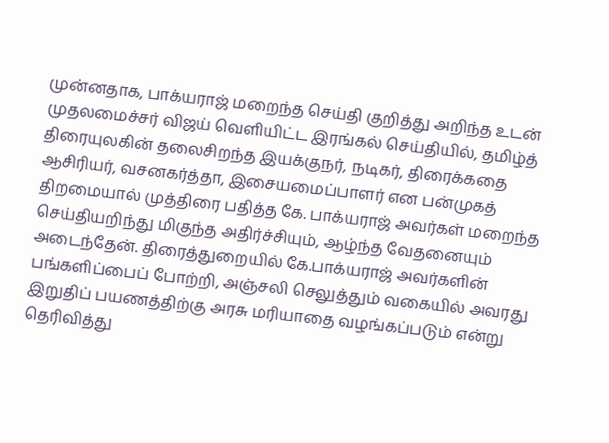முன்னதாக, பாக்யராஜ் மறைந்த செய்தி குறித்து அறிந்த உடன் முதலமைச்சர் விஜய் வெளியிட்ட இரங்கல் செய்தியில், தமிழ்த் திரையுலகின் தலைசிறந்த இயக்குநர், நடிகர், திரைக்கதை ஆசிரியர், வசனகர்த்தா, இசையமைப்பாளர் என பன்முகத் திறமையால் முத்திரை பதித்த கே. பாக்யராஜ் அவர்கள் மறைந்த செய்தியறிந்து மிகுந்த அதிர்ச்சியும், ஆழ்ந்த வேதனையும் அடைந்தேன். திரைத்துறையில் கே.பாக்யராஜ் அவர்களின் பங்களிப்பைப் போற்றி, அஞ்சலி செலுத்தும் வகையில் அவரது இறுதிப் பயணத்திற்கு அரசு மரியாதை வழங்கப்படும் என்று தெரிவித்து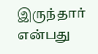இருந்தார் என்பது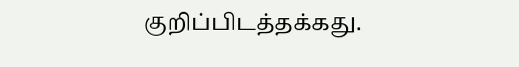குறிப்பிடத்தக்கது.